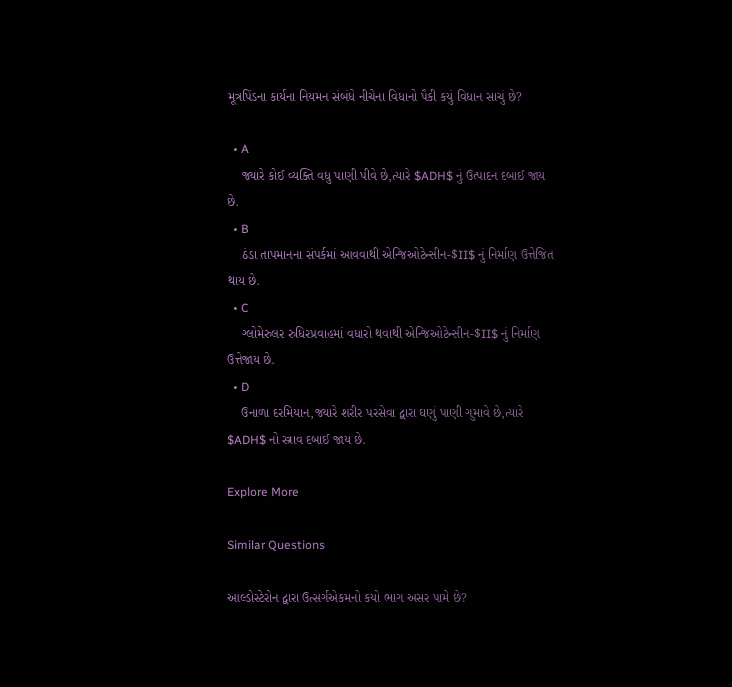મૂત્રપિંડના કાર્યના નિયમન સંબંધે નીચેના વિધાનો પૈકી કયું વિધાન સાચું છે?

  • A
    જ્યારે કોઈ વ્યક્તિ વધુ પાણી પીવે છે,ત્યારે $ADH$ નું ઉત્પાદન દબાઈ જાય છે.
  • B
    ઠંડા તાપમાનના સંપર્કમાં આવવાથી એન્જિઓટેન્સીન-$II$ નું નિર્માણ ઉત્તેજિત થાય છે.
  • C
    ગ્લોમેરુલર રુધિરપ્રવાહમાં વધારો થવાથી એન્જિઓટેન્સીન-$II$ નું નિર્માણ ઉત્તેજાય છે.
  • D
    ઉનાળા દરમિયાન,જ્યારે શરીર પરસેવા દ્વારા ઘણું પાણી ગુમાવે છે,ત્યારે $ADH$ નો સ્ત્રાવ દબાઈ જાય છે.

Explore More

Similar Questions

આલ્ડોસ્ટેરોન દ્વારા ઉત્સર્ગએકમનો કયો ભાગ અસર પામે છે?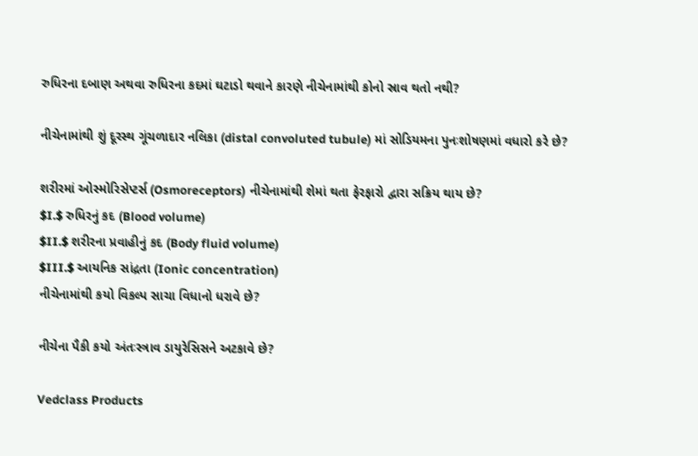રુધિરના દબાણ અથવા રુધિરના કદમાં ઘટાડો થવાને કારણે નીચેનામાંથી કોનો સ્રાવ થતો નથી?

નીચેનામાંથી શું દૂરસ્થ ગૂંચળાદાર નલિકા (distal convoluted tubule) માં સોડિયમના પુનઃશોષણમાં વધારો કરે છે?

શરીરમાં ઓસ્મોરિસેપ્ટર્સ (Osmoreceptors) નીચેનામાંથી શેમાં થતા ફેરફારો દ્વારા સક્રિય થાય છે?
$I.$ રુધિરનું કદ (Blood volume)
$II.$ શરીરના પ્રવાહીનું કદ (Body fluid volume)
$III.$ આયનિક સાંદ્રતા (Ionic concentration)
નીચેનામાંથી કયો વિકલ્પ સાચા વિધાનો ધરાવે છે?

નીચેના પૈકી કયો અંતઃસ્ત્રાવ ડાયુરેસિસને અટકાવે છે?

Vedclass Products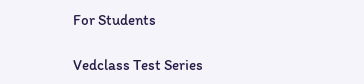For Students

Vedclass Test Series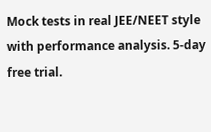Mock tests in real JEE/NEET style with performance analysis. 5-day free trial.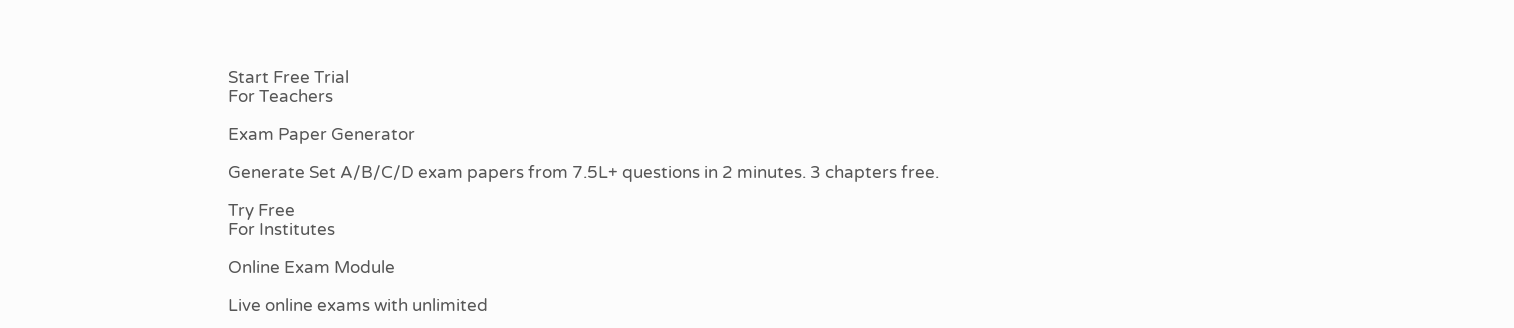Start Free Trial
For Teachers

Exam Paper Generator

Generate Set A/B/C/D exam papers from 7.5L+ questions in 2 minutes. 3 chapters free.

Try Free
For Institutes

Online Exam Module

Live online exams with unlimited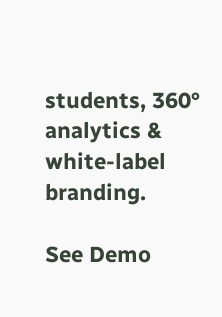students, 360° analytics & white-label branding.

See Demo